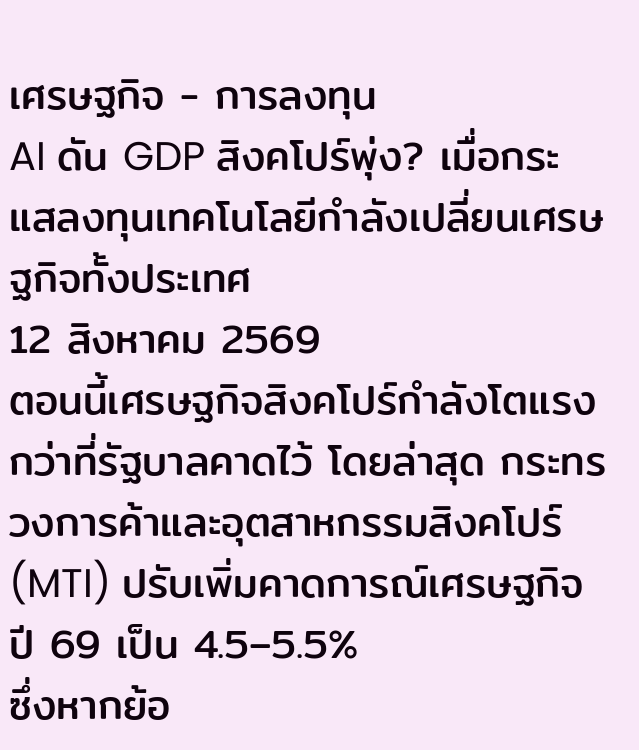เศรษฐกิจ - การลงทุน
AI ดัน GDP สิงคโปร์พุ่ง? เมื่อกระแสลงทุนเทคโนโลยีกำลังเปลี่ยนเศรษฐกิจทั้งประเทศ
12 สิงหาคม 2569
ตอนนี้เศรษฐกิจสิงคโปร์กำลังโตแรงกว่าที่รัฐบาลคาดไว้ โดยล่าสุด กระทรวงการค้าและอุตสาหกรรมสิงคโปร์ (MTI) ปรับเพิ่มคาดการณ์เศรษฐกิจปี 69 เป็น 4.5–5.5%
ซึ่งหากย้อ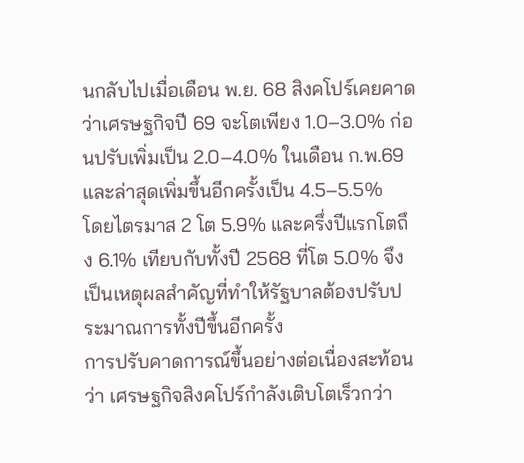นกลับไปเมื่อเดือน พ.ย. 68 สิงคโปร์เคยคาดว่าเศรษฐกิจปี 69 จะโตเพียง 1.0–3.0% ก่อนปรับเพิ่มเป็น 2.0–4.0% ในเดือน ก.พ.69 และล่าสุดเพิ่มขึ้นอีกครั้งเป็น 4.5–5.5%
โดยไตรมาส 2 โต 5.9% และครึ่งปีแรกโตถึง 6.1% เทียบกับทั้งปี 2568 ที่โต 5.0% จึงเป็นเหตุผลสำคัญที่ทำให้รัฐบาลต้องปรับประมาณการทั้งปีขึ้นอีกครั้ง
การปรับคาดการณ์ขึ้นอย่างต่อเนื่องสะท้อนว่า เศรษฐกิจสิงคโปร์กำลังเติบโตเร็วกว่า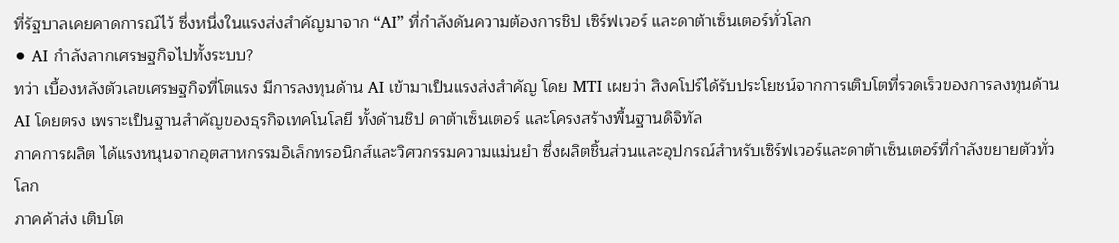ที่รัฐบาลเคยคาดการณ์ไว้ ซึ่งหนึ่งในแรงส่งสำคัญมาจาก “AI” ที่กำลังดันความต้องการชิป เซิร์ฟเวอร์ และดาต้าเซ็นเตอร์ทั่วโลก
⚫ AI กำลังลากเศรษฐกิจไปทั้งระบบ?
ทว่า เบื้องหลังตัวเลขเศรษฐกิจที่โตแรง มีการลงทุนด้าน AI เข้ามาเป็นแรงส่งสำคัญ โดย MTI เผยว่า สิงคโปร์ได้รับประโยชน์จากการเติบโตที่รวดเร็วของการลงทุนด้าน AI โดยตรง เพราะเป็นฐานสำคัญของธุรกิจเทคโนโลยี ทั้งด้านชิป ดาต้าเซ็นเตอร์ และโครงสร้างพื้นฐานดิจิทัล
ภาคการผลิต ได้แรงหนุนจากอุตสาหกรรมอิเล็กทรอนิกส์และวิศวกรรมความแม่นยำ ซึ่งผลิตชิ้นส่วนและอุปกรณ์สำหรับเซิร์ฟเวอร์และดาต้าเซ็นเตอร์ที่กำลังขยายตัวทั่วโลก
ภาคค้าส่ง เติบโต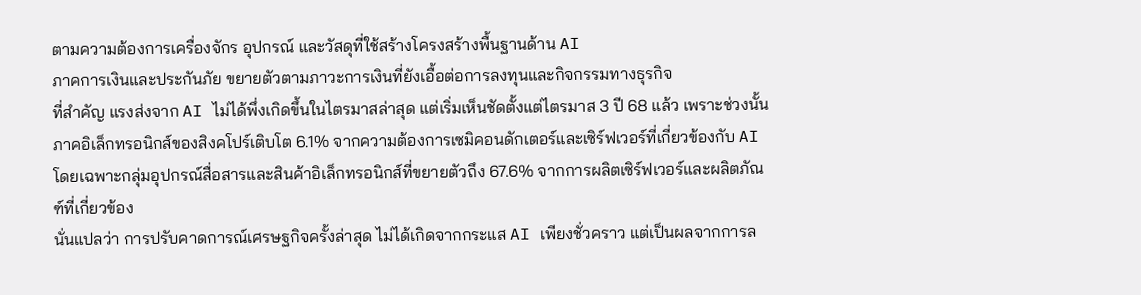ตามความต้องการเครื่องจักร อุปกรณ์ และวัสดุที่ใช้สร้างโครงสร้างพื้นฐานด้าน AI
ภาคการเงินและประกันภัย ขยายตัวตามภาวะการเงินที่ยังเอื้อต่อการลงทุนและกิจกรรมทางธุรกิจ
ที่สำคัญ แรงส่งจาก AI ไม่ได้พึ่งเกิดขึ้นในไตรมาสล่าสุด แต่เริ่มเห็นชัดตั้งแต่ไตรมาส 3 ปี 68 แล้ว เพราะช่วงนั้นภาคอิเล็กทรอนิกส์ของสิงคโปร์เติบโต 6.1% จากความต้องการเซมิคอนดักเตอร์และเซิร์ฟเวอร์ที่เกี่ยวข้องกับ AI โดยเฉพาะกลุ่มอุปกรณ์สื่อสารและสินค้าอิเล็กทรอนิกส์ที่ขยายตัวถึง 67.6% จากการผลิตเซิร์ฟเวอร์และผลิตภัณฑ์ที่เกี่ยวข้อง
นั่นแปลว่า การปรับคาดการณ์เศรษฐกิจครั้งล่าสุด ไม่ได้เกิดจากกระแส AI เพียงชั่วคราว แต่เป็นผลจากการล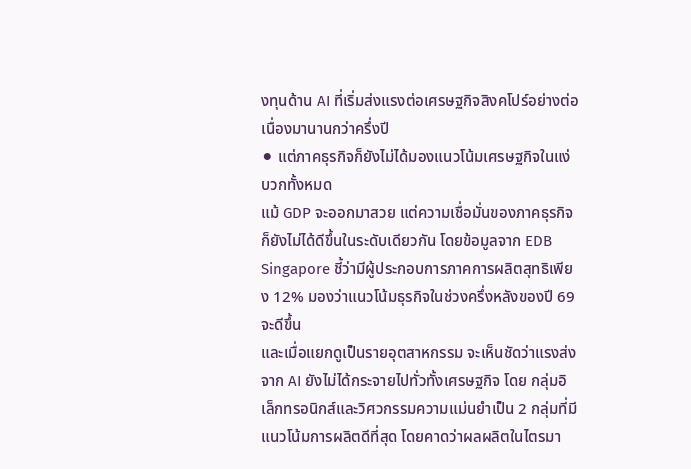งทุนด้าน AI ที่เริ่มส่งแรงต่อเศรษฐกิจสิงคโปร์อย่างต่อเนื่องมานานกว่าครึ่งปี
⚫ แต่ภาคธุรกิจก็ยังไม่ได้มองแนวโน้มเศรษฐกิจในแง่บวกทั้งหมด
แม้ GDP จะออกมาสวย แต่ความเชื่อมั่นของภาคธุรกิจก็ยังไม่ได้ดีขึ้นในระดับเดียวกัน โดยข้อมูลจาก EDB Singapore ชี้ว่ามีผู้ประกอบการภาคการผลิตสุทธิเพียง 12% มองว่าแนวโน้มธุรกิจในช่วงครึ่งหลังของปี 69 จะดีขึ้น
และเมื่อแยกดูเป็นรายอุตสาหกรรม จะเห็นชัดว่าแรงส่งจาก AI ยังไม่ได้กระจายไปทั่วทั้งเศรษฐกิจ โดย กลุ่มอิเล็กทรอนิกส์และวิศวกรรมความแม่นยำเป็น 2 กลุ่มที่มีแนวโน้มการผลิตดีที่สุด โดยคาดว่าผลผลิตในไตรมา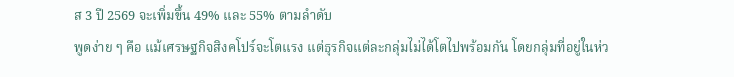ส 3 ปี 2569 จะเพิ่มขึ้น 49% และ 55% ตามลำดับ
พูดง่าย ๆ คือ แม้เศรษฐกิจสิงคโปร์จะโตแรง แต่ธุรกิจแต่ละกลุ่มไม่ได้โตไปพร้อมกัน โดยกลุ่มที่อยู่ในห่ว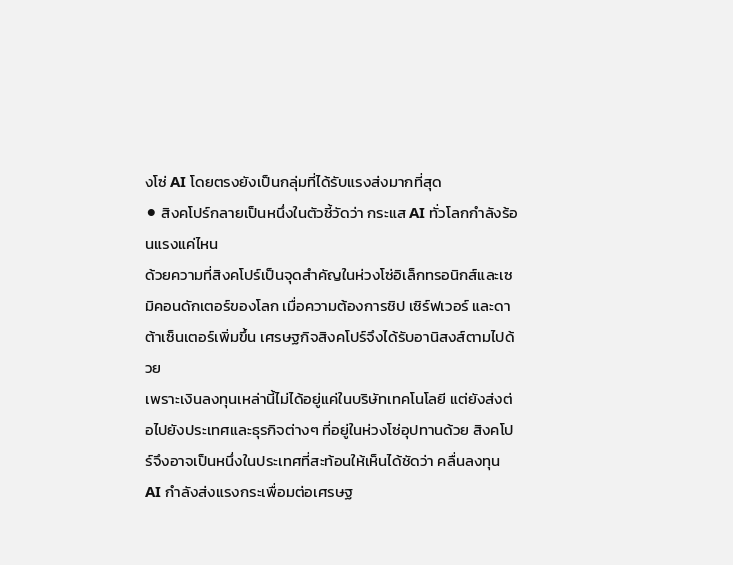งโซ่ AI โดยตรงยังเป็นกลุ่มที่ได้รับแรงส่งมากที่สุด
⚫ สิงคโปร์กลายเป็นหนึ่งในตัวชี้วัดว่า กระแส AI ทั่วโลกกำลังร้อนแรงแค่ไหน
ด้วยความที่สิงคโปร์เป็นจุดสำคัญในห่วงโซ่อิเล็กทรอนิกส์และเซมิคอนดักเตอร์ของโลก เมื่อความต้องการชิป เซิร์ฟเวอร์ และดาต้าเซ็นเตอร์เพิ่มขึ้น เศรษฐกิจสิงคโปร์จึงได้รับอานิสงส์ตามไปด้วย
เพราะเงินลงทุนเหล่านี้ไม่ได้อยู่แค่ในบริษัทเทคโนโลยี แต่ยังส่งต่อไปยังประเทศและธุรกิจต่างๆ ที่อยู่ในห่วงโซ่อุปทานด้วย สิงคโปร์จึงอาจเป็นหนึ่งในประเทศที่สะท้อนให้เห็นได้ชัดว่า คลื่นลงทุน AI กำลังส่งแรงกระเพื่อมต่อเศรษฐ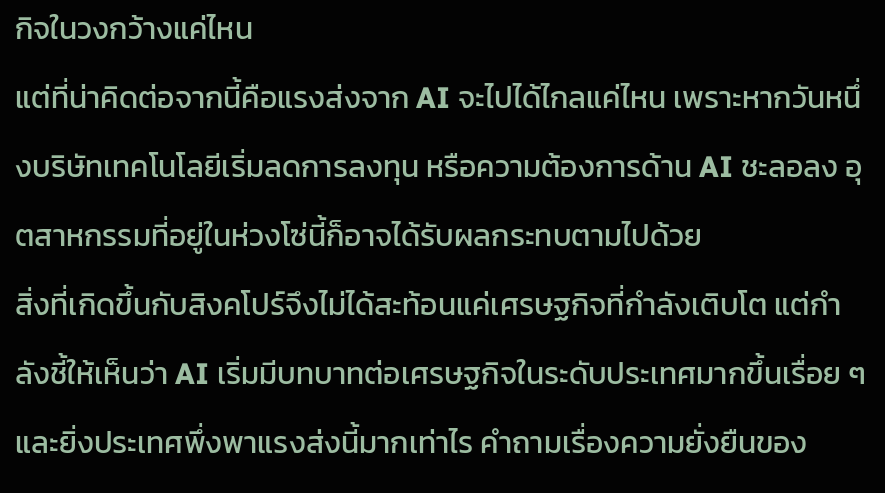กิจในวงกว้างแค่ไหน
แต่ที่น่าคิดต่อจากนี้คือแรงส่งจาก AI จะไปได้ไกลแค่ไหน เพราะหากวันหนึ่งบริษัทเทคโนโลยีเริ่มลดการลงทุน หรือความต้องการด้าน AI ชะลอลง อุตสาหกรรมที่อยู่ในห่วงโซ่นี้ก็อาจได้รับผลกระทบตามไปด้วย
สิ่งที่เกิดขึ้นกับสิงคโปร์จึงไม่ได้สะท้อนแค่เศรษฐกิจที่กำลังเติบโต แต่กำลังชี้ให้เห็นว่า AI เริ่มมีบทบาทต่อเศรษฐกิจในระดับประเทศมากขึ้นเรื่อย ๆ และยิ่งประเทศพึ่งพาแรงส่งนี้มากเท่าไร คำถามเรื่องความยั่งยืนของ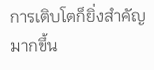การเติบโตก็ยิ่งสำคัญมากขึ้น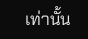เท่านั้น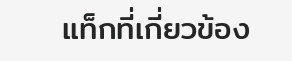แท็กที่เกี่ยวข้อง